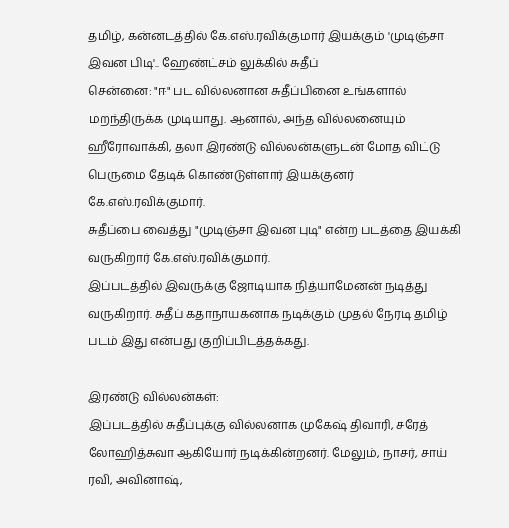தமிழ், கன்னடத்தில் கே.எஸ்.ரவிக்குமார் இயக்கும் 'முடிஞ்சா இவன பிடி'.. ஹேண்ட்சம் லுக்கில் சுதீப்
சென்னை: "ஈ" பட வில்லனான சுதீப்பினை உங்களால் மறந்திருக்க முடியாது. ஆனால், அந்த வில்லனையும் ஹீரோவாக்கி, தலா இரண்டு வில்லன்களுடன் மோத விட்டு பெருமை தேடிக் கொண்டுள்ளார் இயக்குனர் கே.எஸ்.ரவிக்குமார்.
சுதீப்பை வைத்து "முடிஞ்சா இவன புடி" என்ற படத்தை இயக்கி வருகிறார் கே.எஸ்.ரவிக்குமார்.
இப்படத்தில் இவருக்கு ஜோடியாக நித்யாமேனன் நடித்து வருகிறார். சுதீப் கதாநாயகனாக நடிக்கும் முதல் நேரடி தமிழ் படம் இது என்பது குறிப்பிடத்தக்கது.

இரண்டு வில்லன்கள்:
இப்படத்தில் சுதீப்புக்கு வில்லனாக முகேஷ் திவாரி, சரேத் லோஹித்சுவா ஆகியோர் நடிக்கின்றனர். மேலும், நாசர், சாய் ரவி, அவினாஷ்,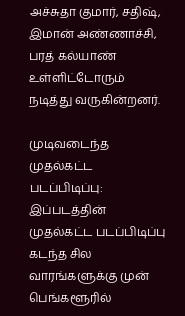அச்சுதா குமார், சதிஷ், இமான் அண்ணாச்சி, பரத் கல்யாண் உள்ளிட்டோரும் நடித்து வருகின்றனர்.

முடிவடைந்த முதல்கட்ட படப்பிடிப்பு:
இப்படத்தின் முதல்கட்ட படப்பிடிப்பு கடந்த சில வாரங்களுக்கு முன் பெங்களூரில்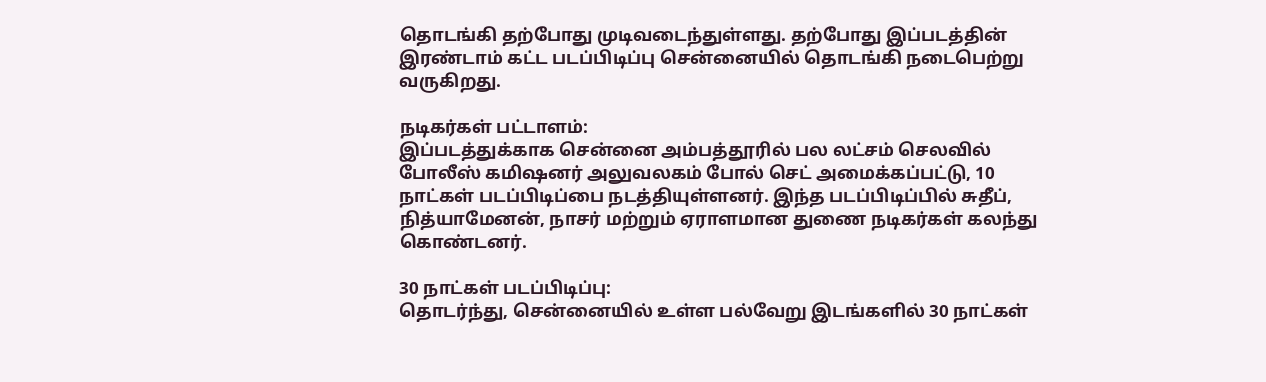தொடங்கி தற்போது முடிவடைந்துள்ளது. தற்போது இப்படத்தின் இரண்டாம் கட்ட படப்பிடிப்பு சென்னையில் தொடங்கி நடைபெற்று வருகிறது.

நடிகர்கள் பட்டாளம்:
இப்படத்துக்காக சென்னை அம்பத்தூரில் பல லட்சம் செலவில் போலீஸ் கமிஷனர் அலுவலகம் போல் செட் அமைக்கப்பட்டு, 10 நாட்கள் படப்பிடிப்பை நடத்தியுள்ளனர். இந்த படப்பிடிப்பில் சுதீப், நித்யாமேனன், நாசர் மற்றும் ஏராளமான துணை நடிகர்கள் கலந்து கொண்டனர்.

30 நாட்கள் படப்பிடிப்பு:
தொடர்ந்து, சென்னையில் உள்ள பல்வேறு இடங்களில் 30 நாட்கள்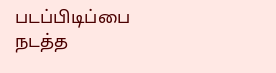படப்பிடிப்பை நடத்த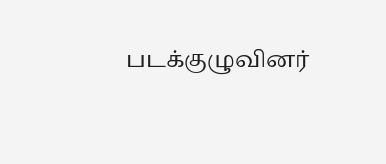படக்குழுவினர்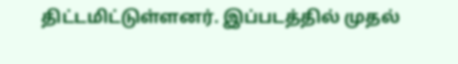திட்டமிட்டுள்ளனர். இப்படத்தில் முதல்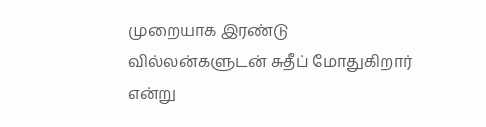முறையாக இரண்டு வில்லன்களுடன் சுதீப் மோதுகிறார் என்று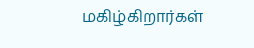மகிழ்கிறார்கள்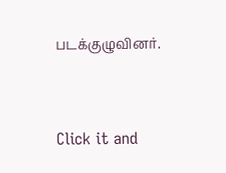படக்குழுவினர்.


Click it and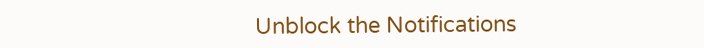Unblock the Notifications